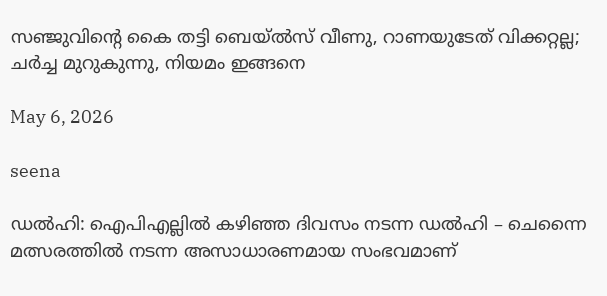സഞ്ജുവിന്റെ കൈ തട്ടി ബെയ്ൽസ് വീണു, റാണയുടേത് വിക്കറ്റല്ല; ചർച്ച മുറുകുന്നു, നിയമം ഇങ്ങനെ

May 6, 2026

seena

ഡല്‍ഹി: ഐപിഎല്ലില്‍ കഴിഞ്ഞ ദിവസം നടന്ന ഡല്‍ഹി – ചെന്നൈ മത്സരത്തിൽ നടന്ന അസാധാരണമായ സംഭവമാണ്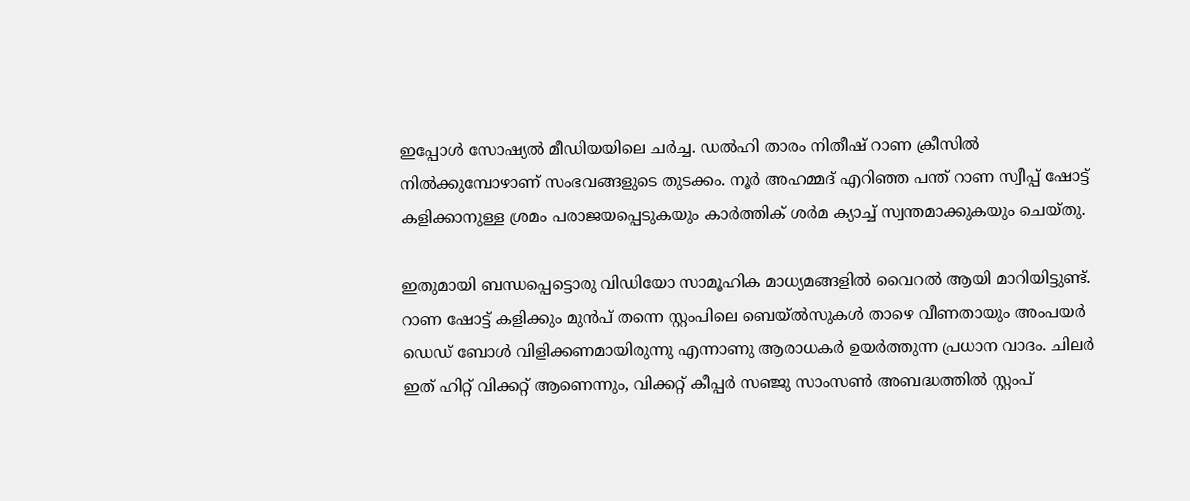ഇപ്പോൾ സോഷ്യൽ മീഡിയയിലെ ചർച്ച. ഡൽഹി താരം നിതീഷ് റാണ ക്രീസിൽ നിൽക്കുമ്പോഴാണ് സംഭവങ്ങളുടെ തുടക്കം. നൂർ അഹമ്മദ് എറിഞ്ഞ പന്ത് റാണ സ്വീപ്പ് ഷോട്ട് കളിക്കാനുള്ള ശ്രമം പരാജയപ്പെടുകയും കാർത്തിക് ശർമ ക്യാച്ച് സ്വന്തമാക്കുകയും ചെയ്തു.

ഇതുമായി ബന്ധപ്പെട്ടൊരു വിഡിയോ സാമൂഹിക മാധ്യമങ്ങളിൽ വൈറൽ ആയി മാറിയിട്ടുണ്ട്. റാണ ഷോട്ട് കളിക്കും മുൻപ് തന്നെ സ്റ്റംപിലെ ബെയ്ൽസുകൾ താഴെ വീണതായും അംപയർ ഡെഡ് ബോൾ വിളിക്കണമായിരുന്നു എന്നാണു ആരാധകർ ഉയർത്തുന്ന പ്രധാന വാദം. ചിലർ ഇത് ഹിറ്റ് വിക്കറ്റ് ആണെന്നും, വിക്കറ്റ് കീപ്പർ സഞ്ജു സാംസൺ അബദ്ധത്തിൽ സ്റ്റംപ്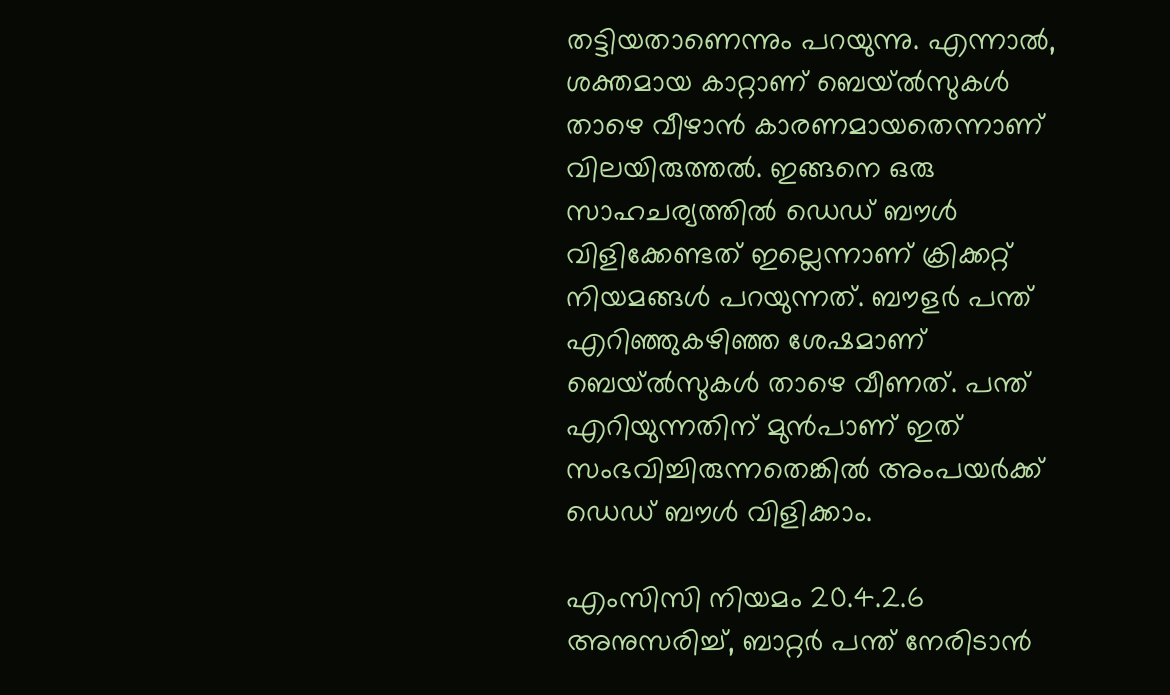തട്ടിയതാണെന്നും പറയുന്നു. എന്നാൽ, ശക്തമായ കാറ്റാണ് ബെയ്ൽസുകൾ താഴെ വീഴാൻ കാരണമായതെന്നാണ് വിലയിരുത്തൽ. ഇങ്ങനെ ഒരു സാഹചര്യത്തിൽ ഡെഡ് ബൗൾ വിളിക്കേണ്ടത് ഇല്ലെന്നാണ് ക്രിക്കറ്റ് നിയമങ്ങൾ പറയുന്നത്. ബൗളർ പന്ത് എറിഞ്ഞുകഴിഞ്ഞ ശേഷമാണ് ബെയ്ൽസുകൾ താഴെ വീണത്. പന്ത് എറിയുന്നതിന് മുൻപാണ് ഇത് സംഭവിച്ചിരുന്നതെങ്കിൽ അംപയർക്ക് ഡെഡ് ബൗൾ വിളിക്കാം.

എംസിസി നിയമം 20.4.2.6 അനുസരിച്ച്, ബാറ്റർ പന്ത് നേരിടാൻ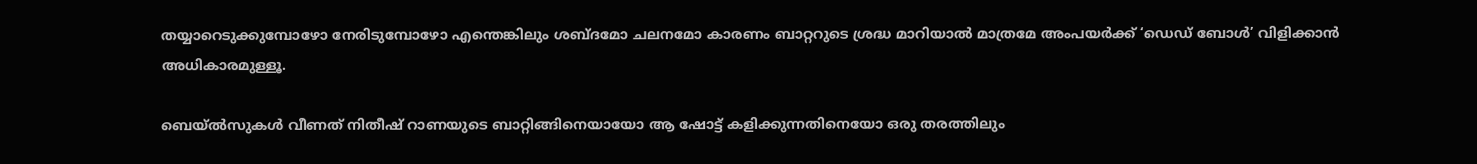തയ്യാറെടുക്കുമ്പോഴോ നേരിടുമ്പോഴോ എന്തെങ്കിലും ശബ്ദമോ ചലനമോ കാരണം ബാറ്ററുടെ ശ്രദ്ധ മാറിയാൽ മാത്രമേ അംപയർക്ക് ‘ഡെഡ് ബോൾ’ വിളിക്കാൻ അധികാരമുള്ളൂ.

ബെയ്ൽസുകൾ വീണത് നിതീഷ് റാണയുടെ ബാറ്റിങ്ങിനെയായോ ആ ഷോട്ട് കളിക്കുന്നതിനെയോ ഒരു തരത്തിലും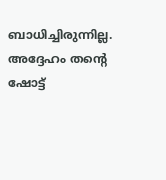ബാധിച്ചിരുന്നില്ല. അദ്ദേഹം തന്റെ ഷോട്ട്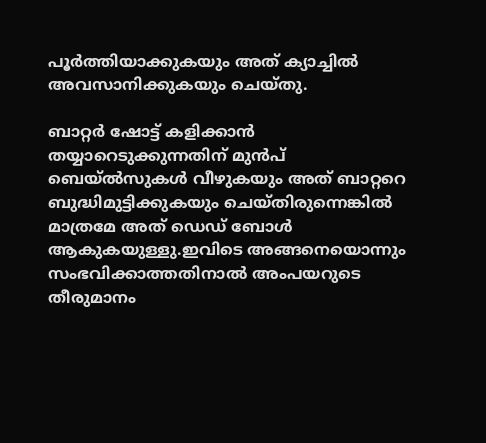പൂർത്തിയാക്കുകയും അത് ക്യാച്ചിൽ അവസാനിക്കുകയും ചെയ്തു.

ബാറ്റർ ഷോട്ട് കളിക്കാൻ തയ്യാറെടുക്കുന്നതിന് മുൻപ് ബെയ്ൽസുകൾ വീഴുകയും അത് ബാറ്ററെ ബുദ്ധിമുട്ടിക്കുകയും ചെയ്തിരുന്നെങ്കിൽ മാത്രമേ അത് ഡെഡ് ബോൾ ആകുകയുള്ളു.ഇവിടെ അങ്ങനെയൊന്നും സംഭവിക്കാത്തതിനാൽ അംപയറുടെ തീരുമാനം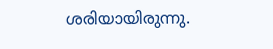ശരിയായിരുന്നു.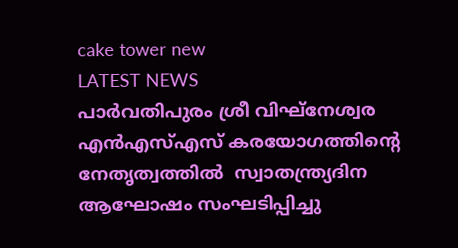cake tower new
LATEST NEWS
പാർവതിപുരം ശ്രീ വിഘ്നേശ്വര എൻഎസ്എസ് കരയോഗത്തിന്റെ നേതൃത്വത്തിൽ  സ്വാതന്ത്ര്യദിന ആഘോഷം സംഘടിപ്പിച്ചു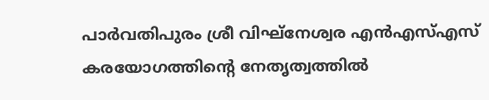പാർവതിപുരം ശ്രീ വിഘ്നേശ്വര എൻഎസ്എസ് കരയോഗത്തിന്റെ നേതൃത്വത്തിൽ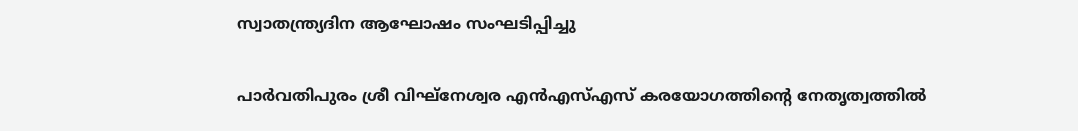സ്വാതന്ത്ര്യദിന ആഘോഷം സംഘടിപ്പിച്ചു

പാർവതിപുരം ശ്രീ വിഘ്നേശ്വര എൻഎസ്എസ് കരയോഗത്തിന്റെ നേതൃത്വത്തിൽ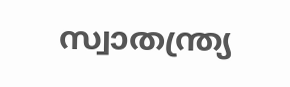സ്വാതന്ത്ര്യ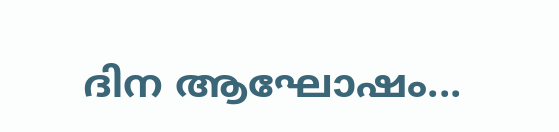ദിന ആഘോഷം...